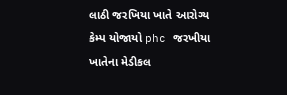લાઠી જરખિયા ખાતે આરોગ્ય કેમ્પ યોજાયો phc જરખીયા ખાતેના મેડીકલ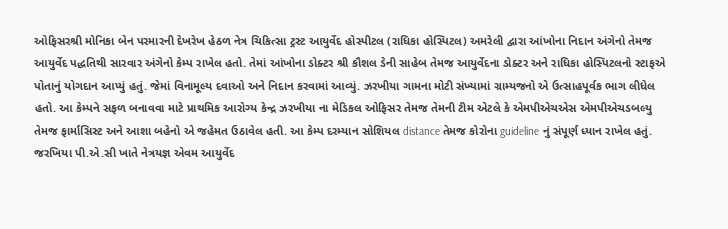ઓફિસરશ્રી મોનિકા બેન પરમારની દેખરેખ હેઠળ નેત્ર ચિકિત્સા ટ્રસ્ટ આયુર્વેદ હોસ્પીટલ (રાધિકા હોસ્પિટલ) અમરેલી દ્વારા આંખોના નિદાન અંગેનો તેમજ આયુર્વેદ પદ્ધતિથી સારવાર અંગેનો કેમ્પ રાખેલ હતો. તેમાં આંખોના ડોક્ટર શ્રી કૌશલ ડેની સાહેબ તેમજ આયુર્વેદના ડોક્ટર અને રાધિકા હોસ્પિટલનો સ્ટાફએ પોતાનું યોગદાન આપ્યું હતું. જેમાં વિનામૂલ્ય દવાઓ અને નિદાન કરવામાં આવ્યું. ઝરખીયા ગામના મોટી સંખ્યામાં ગ્રામ્યજનો એ ઉત્સાહપૂર્વક ભાગ લીધેલ હતો. આ કેમ્પને સફળ બનાવવા માટે પ્રાથમિક આરોગ્ય કેન્દ્ર ઝરખીયા ના મેડિકલ ઓફિસર તેમજ તેમની ટીમ એટલે કે એમપીએચએસ એમપીએચડબલ્યુ તેમજ ફાર્માસિસ્ટ અને આશા બહેનો એ જહેમત ઉઠાવેલ હતી. આ કેમ્પ દરમ્યાન સોશિયલ distance તેમજ કોરોના guideline નું સંપૂર્ણ ધ્યાન રાખેલ હતું.
જરખિયા પી.એ.સી ખાતે નેત્રયજ્ઞ એવમ આયુર્વેદ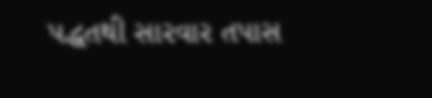પદ્ધતથી સારવાર તપાસ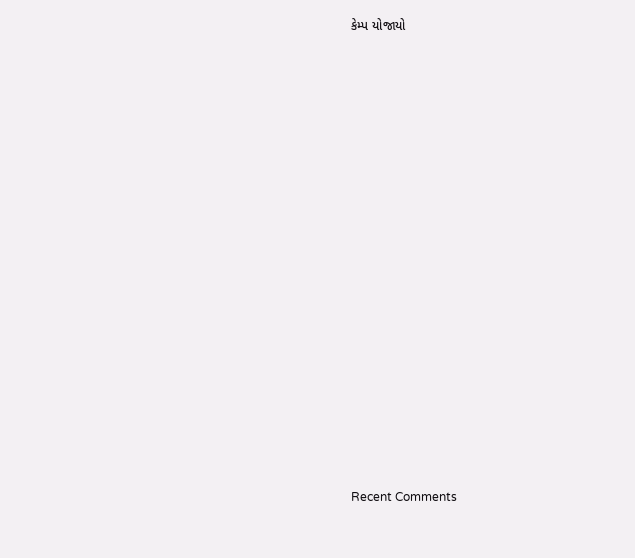કેમ્પ યોજાયો


















Recent Comments